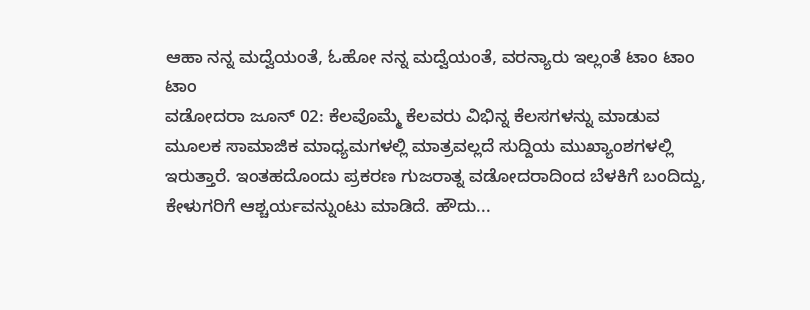ಆಹಾ ನನ್ನ ಮದ್ವೆಯಂತೆ, ಓಹೋ ನನ್ನ ಮದ್ವೆಯಂತೆ, ವರನ್ಯಾರು ಇಲ್ಲಂತೆ ಟಾಂ ಟಾಂ ಟಾಂ
ವಡೋದರಾ ಜೂನ್ 02: ಕೆಲವೊಮ್ಮೆ ಕೆಲವರು ವಿಭಿನ್ನ ಕೆಲಸಗಳನ್ನು ಮಾಡುವ ಮೂಲಕ ಸಾಮಾಜಿಕ ಮಾಧ್ಯಮಗಳಲ್ಲಿ ಮಾತ್ರವಲ್ಲದೆ ಸುದ್ದಿಯ ಮುಖ್ಯಾಂಶಗಳಲ್ಲಿ ಇರುತ್ತಾರೆ. ಇಂತಹದೊಂದು ಪ್ರಕರಣ ಗುಜರಾತ್ನ ವಡೋದರಾದಿಂದ ಬೆಳಕಿಗೆ ಬಂದಿದ್ದು, ಕೇಳುಗರಿಗೆ ಆಶ್ಚರ್ಯವನ್ನುಂಟು ಮಾಡಿದೆ. ಹೌದು...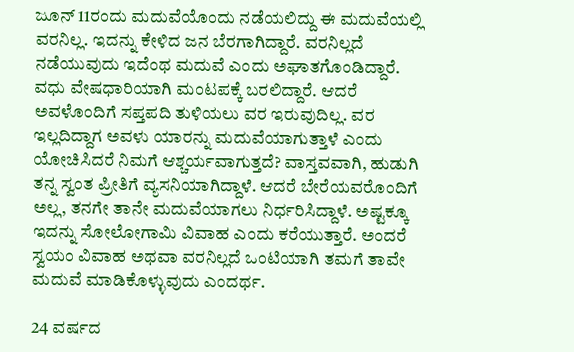ಜೂನ್ 11ರಂದು ಮದುವೆಯೊಂದು ನಡೆಯಲಿದ್ದು ಈ ಮದುವೆಯಲ್ಲಿ ವರನಿಲ್ಲ. ಇದನ್ನು ಕೇಳಿದ ಜನ ಬೆರಗಾಗಿದ್ದಾರೆ. ವರನಿಲ್ಲದೆ ನಡೆಯುವುದು ಇದೆಂಥ ಮದುವೆ ಎಂದು ಅಘಾತಗೊಂಡಿದ್ದಾರೆ.
ವಧು ವೇಷಧಾರಿಯಾಗಿ ಮಂಟಪಕ್ಕೆ ಬರಲಿದ್ದಾರೆ. ಆದರೆ ಅವಳೊಂದಿಗೆ ಸಪ್ತಪದಿ ತುಳಿಯಲು ವರ ಇರುವುದಿಲ್ಲ. ವರ ಇಲ್ಲದಿದ್ದಾಗ ಅವಳು ಯಾರನ್ನು ಮದುವೆಯಾಗುತ್ತಾಳೆ ಎಂದು ಯೋಚಿಸಿದರೆ ನಿಮಗೆ ಆಶ್ಚರ್ಯವಾಗುತ್ತದೆ? ವಾಸ್ತವವಾಗಿ, ಹುಡುಗಿ ತನ್ನ ಸ್ವಂತ ಪ್ರೀತಿಗೆ ವ್ಯಸನಿಯಾಗಿದ್ದಾಳೆ. ಆದರೆ ಬೇರೆಯವರೊಂದಿಗೆ ಅಲ್ಲ, ತನಗೇ ತಾನೇ ಮದುವೆಯಾಗಲು ನಿರ್ಧರಿಸಿದ್ದಾಳೆ. ಅಷ್ಟಕ್ಕೂ ಇದನ್ನು ಸೋಲೋಗಾಮಿ ವಿವಾಹ ಎಂದು ಕರೆಯುತ್ತಾರೆ. ಅಂದರೆ ಸ್ವಯಂ ವಿವಾಹ ಅಥವಾ ವರನಿಲ್ಲದೆ ಒಂಟಿಯಾಗಿ ತಮಗೆ ತಾವೇ ಮದುವೆ ಮಾಡಿಕೊಳ್ಳುವುದು ಎಂದರ್ಥ.

24 ವರ್ಷದ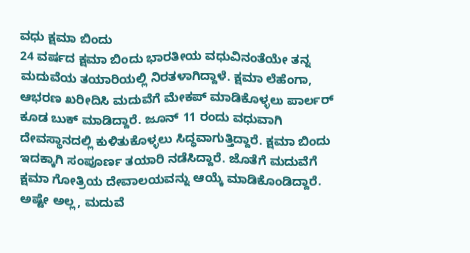ವಧು ಕ್ಷಮಾ ಬಿಂದು
24 ವರ್ಷದ ಕ್ಷಮಾ ಬಿಂದು ಭಾರತೀಯ ವಧುವಿನಂತೆಯೇ ತನ್ನ ಮದುವೆಯ ತಯಾರಿಯಲ್ಲಿ ನಿರತಳಾಗಿದ್ದಾಳೆ. ಕ್ಷಮಾ ಲೆಹೆಂಗಾ, ಆಭರಣ ಖರೀದಿಸಿ ಮದುವೆಗೆ ಮೇಕಪ್ ಮಾಡಿಕೊಳ್ಳಲು ಪಾರ್ಲರ್ ಕೂಡ ಬುಕ್ ಮಾಡಿದ್ದಾರೆ. ಜೂನ್ 11 ರಂದು ವಧುವಾಗಿ ದೇವಸ್ಥಾನದಲ್ಲಿ ಕುಳಿತುಕೊಳ್ಳಲು ಸಿದ್ಧವಾಗುತ್ತಿದ್ದಾರೆ. ಕ್ಷಮಾ ಬಿಂದು ಇದಕ್ಕಾಗಿ ಸಂಪೂರ್ಣ ತಯಾರಿ ನಡೆಸಿದ್ದಾರೆ. ಜೊತೆಗೆ ಮದುವೆಗೆ ಕ್ಷಮಾ ಗೋತ್ರಿಯ ದೇವಾಲಯವನ್ನು ಆಯ್ಕೆ ಮಾಡಿಕೊಂಡಿದ್ದಾರೆ. ಅಷ್ಟೇ ಅಲ್ಲ, ಮದುವೆ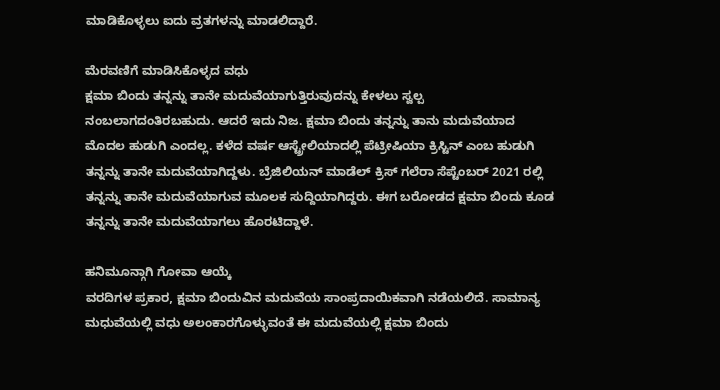ಮಾಡಿಕೊಳ್ಳಲು ಐದು ವ್ರತಗಳನ್ನು ಮಾಡಲಿದ್ದಾರೆ.

ಮೆರವಣಿಗೆ ಮಾಡಿಸಿಕೊಳ್ಳದ ವಧು
ಕ್ಷಮಾ ಬಿಂದು ತನ್ನನ್ನು ತಾನೇ ಮದುವೆಯಾಗುತ್ತಿರುವುದನ್ನು ಕೇಳಲು ಸ್ವಲ್ಪ ನಂಬಲಾಗದಂತಿರಬಹುದು. ಆದರೆ ಇದು ನಿಜ. ಕ್ಷಮಾ ಬಿಂದು ತನ್ನನ್ನು ತಾನು ಮದುವೆಯಾದ ಮೊದಲ ಹುಡುಗಿ ಎಂದಲ್ಲ. ಕಳೆದ ವರ್ಷ ಆಸ್ಟ್ರೇಲಿಯಾದಲ್ಲಿ ಪೆಟ್ರೀಷಿಯಾ ಕ್ರಿಸ್ಟಿನ್ ಎಂಬ ಹುಡುಗಿ ತನ್ನನ್ನು ತಾನೇ ಮದುವೆಯಾಗಿದ್ದಳು. ಬ್ರೆಜಿಲಿಯನ್ ಮಾಡೆಲ್ ಕ್ರಿಸ್ ಗಲೆರಾ ಸೆಪ್ಟೆಂಬರ್ 2021 ರಲ್ಲಿ ತನ್ನನ್ನು ತಾನೇ ಮದುವೆಯಾಗುವ ಮೂಲಕ ಸುದ್ದಿಯಾಗಿದ್ದರು. ಈಗ ಬರೋಡದ ಕ್ಷಮಾ ಬಿಂದು ಕೂಡ ತನ್ನನ್ನು ತಾನೇ ಮದುವೆಯಾಗಲು ಹೊರಟಿದ್ದಾಳೆ.

ಹನಿಮೂನ್ಗಾಗಿ ಗೋವಾ ಆಯ್ಕೆ
ವರದಿಗಳ ಪ್ರಕಾರ, ಕ್ಷಮಾ ಬಿಂದುವಿನ ಮದುವೆಯ ಸಾಂಪ್ರದಾಯಿಕವಾಗಿ ನಡೆಯಲಿದೆ. ಸಾಮಾನ್ಯ ಮಧುವೆಯಲ್ಲಿ ವಧು ಅಲಂಕಾರಗೊಳ್ಳುವಂತೆ ಈ ಮದುವೆಯಲ್ಲಿ ಕ್ಷಮಾ ಬಿಂದು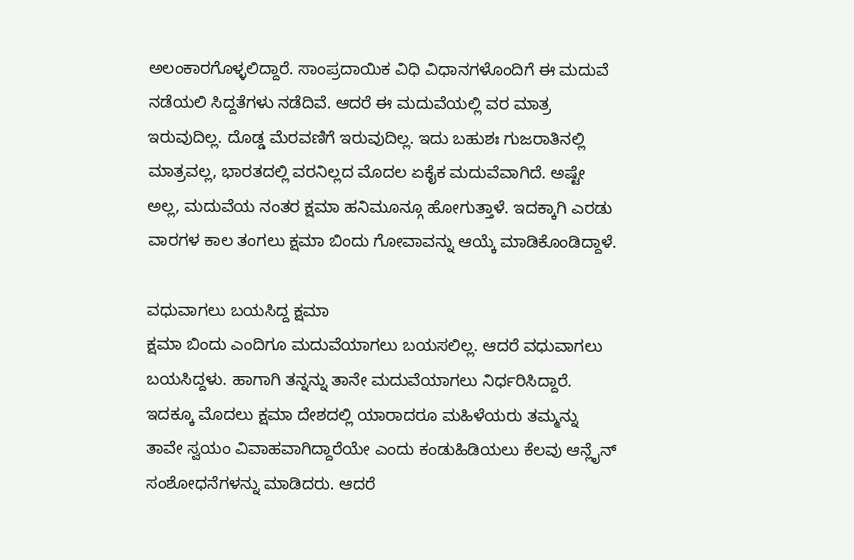ಅಲಂಕಾರಗೊಳ್ಳಲಿದ್ದಾರೆ. ಸಾಂಪ್ರದಾಯಿಕ ವಿಧಿ ವಿಧಾನಗಳೊಂದಿಗೆ ಈ ಮದುವೆ ನಡೆಯಲಿ ಸಿದ್ದತೆಗಳು ನಡೆದಿವೆ. ಆದರೆ ಈ ಮದುವೆಯಲ್ಲಿ ವರ ಮಾತ್ರ ಇರುವುದಿಲ್ಲ. ದೊಡ್ಡ ಮೆರವಣಿಗೆ ಇರುವುದಿಲ್ಲ. ಇದು ಬಹುಶಃ ಗುಜರಾತಿನಲ್ಲಿ ಮಾತ್ರವಲ್ಲ, ಭಾರತದಲ್ಲಿ ವರನಿಲ್ಲದ ಮೊದಲ ಏಕೈಕ ಮದುವೆವಾಗಿದೆ. ಅಷ್ಟೇ ಅಲ್ಲ, ಮದುವೆಯ ನಂತರ ಕ್ಷಮಾ ಹನಿಮೂನ್ಗೂ ಹೋಗುತ್ತಾಳೆ. ಇದಕ್ಕಾಗಿ ಎರಡು ವಾರಗಳ ಕಾಲ ತಂಗಲು ಕ್ಷಮಾ ಬಿಂದು ಗೋವಾವನ್ನು ಆಯ್ಕೆ ಮಾಡಿಕೊಂಡಿದ್ದಾಳೆ.

ವಧುವಾಗಲು ಬಯಸಿದ್ದ ಕ್ಷಮಾ
ಕ್ಷಮಾ ಬಿಂದು ಎಂದಿಗೂ ಮದುವೆಯಾಗಲು ಬಯಸಲಿಲ್ಲ. ಆದರೆ ವಧುವಾಗಲು ಬಯಸಿದ್ದಳು. ಹಾಗಾಗಿ ತನ್ನನ್ನು ತಾನೇ ಮದುವೆಯಾಗಲು ನಿರ್ಧರಿಸಿದ್ದಾರೆ. ಇದಕ್ಕೂ ಮೊದಲು ಕ್ಷಮಾ ದೇಶದಲ್ಲಿ ಯಾರಾದರೂ ಮಹಿಳೆಯರು ತಮ್ಮನ್ನು ತಾವೇ ಸ್ವಯಂ ವಿವಾಹವಾಗಿದ್ದಾರೆಯೇ ಎಂದು ಕಂಡುಹಿಡಿಯಲು ಕೆಲವು ಆನ್ಲೈನ್ ಸಂಶೋಧನೆಗಳನ್ನು ಮಾಡಿದರು. ಆದರೆ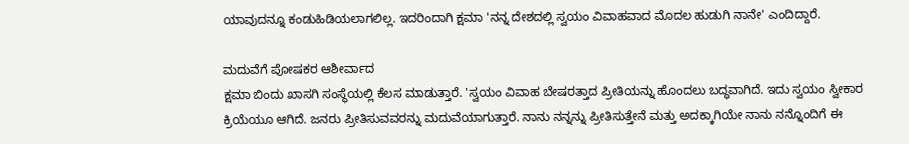ಯಾವುದನ್ನೂ ಕಂಡುಹಿಡಿಯಲಾಗಲಿಲ್ಲ. ಇದರಿಂದಾಗಿ ಕ್ಷಮಾ 'ನನ್ನ ದೇಶದಲ್ಲಿ ಸ್ವಯಂ ವಿವಾಹವಾದ ಮೊದಲ ಹುಡುಗಿ ನಾನೇ' ಎಂದಿದ್ದಾರೆ.

ಮದುವೆಗೆ ಪೋಷಕರ ಆಶೀರ್ವಾದ
ಕ್ಷಮಾ ಬಿಂದು ಖಾಸಗಿ ಸಂಸ್ಥೆಯಲ್ಲಿ ಕೆಲಸ ಮಾಡುತ್ತಾರೆ. 'ಸ್ವಯಂ ವಿವಾಹ ಬೇಷರತ್ತಾದ ಪ್ರೀತಿಯನ್ನು ಹೊಂದಲು ಬದ್ಧವಾಗಿದೆ. ಇದು ಸ್ವಯಂ ಸ್ವೀಕಾರ ಕ್ರಿಯೆಯೂ ಆಗಿದೆ. ಜನರು ಪ್ರೀತಿಸುವವರನ್ನು ಮದುವೆಯಾಗುತ್ತಾರೆ. ನಾನು ನನ್ನನ್ನು ಪ್ರೀತಿಸುತ್ತೇನೆ ಮತ್ತು ಅದಕ್ಕಾಗಿಯೇ ನಾನು ನನ್ನೊಂದಿಗೆ ಈ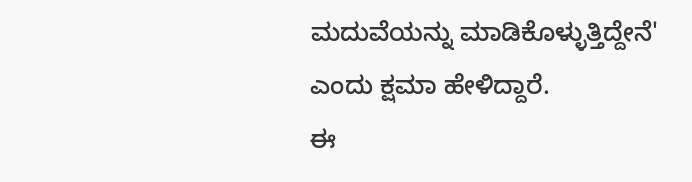ಮದುವೆಯನ್ನು ಮಾಡಿಕೊಳ್ಳುತ್ತಿದ್ದೇನೆ' ಎಂದು ಕ್ಷಮಾ ಹೇಳಿದ್ದಾರೆ.
ಈ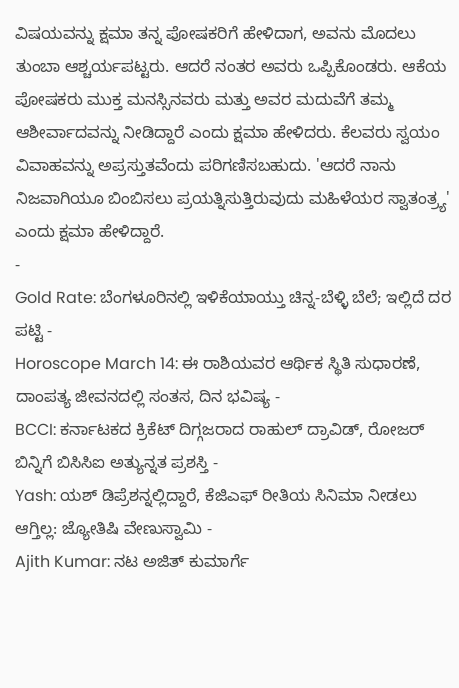ವಿಷಯವನ್ನು ಕ್ಷಮಾ ತನ್ನ ಪೋಷಕರಿಗೆ ಹೇಳಿದಾಗ, ಅವನು ಮೊದಲು ತುಂಬಾ ಆಶ್ಚರ್ಯಪಟ್ಟರು. ಆದರೆ ನಂತರ ಅವರು ಒಪ್ಪಿಕೊಂಡರು. ಆಕೆಯ ಪೋಷಕರು ಮುಕ್ತ ಮನಸ್ಸಿನವರು ಮತ್ತು ಅವರ ಮದುವೆಗೆ ತಮ್ಮ ಆಶೀರ್ವಾದವನ್ನು ನೀಡಿದ್ದಾರೆ ಎಂದು ಕ್ಷಮಾ ಹೇಳಿದರು. ಕೆಲವರು ಸ್ವಯಂ ವಿವಾಹವನ್ನು ಅಪ್ರಸ್ತುತವೆಂದು ಪರಿಗಣಿಸಬಹುದು. 'ಆದರೆ ನಾನು ನಿಜವಾಗಿಯೂ ಬಿಂಬಿಸಲು ಪ್ರಯತ್ನಿಸುತ್ತಿರುವುದು ಮಹಿಳೆಯರ ಸ್ವಾತಂತ್ರ್ಯ' ಎಂದು ಕ್ಷಮಾ ಹೇಳಿದ್ದಾರೆ.
-
Gold Rate: ಬೆಂಗಳೂರಿನಲ್ಲಿ ಇಳಿಕೆಯಾಯ್ತು ಚಿನ್ನ-ಬೆಳ್ಳಿ ಬೆಲೆ; ಇಲ್ಲಿದೆ ದರ ಪಟ್ಟಿ -
Horoscope March 14: ಈ ರಾಶಿಯವರ ಆರ್ಥಿಕ ಸ್ಥಿತಿ ಸುಧಾರಣೆ, ದಾಂಪತ್ಯ ಜೀವನದಲ್ಲಿ ಸಂತಸ, ದಿನ ಭವಿಷ್ಯ -
BCCI: ಕರ್ನಾಟಕದ ಕ್ರಿಕೆಟ್ ದಿಗ್ಗಜರಾದ ರಾಹುಲ್ ದ್ರಾವಿಡ್, ರೋಜರ್ ಬಿನ್ನಿಗೆ ಬಿಸಿಸಿಐ ಅತ್ಯುನ್ನತ ಪ್ರಶಸ್ತಿ -
Yash: ಯಶ್ ಡಿಪ್ರೆಶನ್ನಲ್ಲಿದ್ದಾರೆ, ಕೆಜಿಎಫ್ ರೀತಿಯ ಸಿನಿಮಾ ನೀಡಲು ಆಗ್ತಿಲ್ಲ: ಜ್ಯೋತಿಷಿ ವೇಣುಸ್ವಾಮಿ -
Ajith Kumar: ನಟ ಅಜಿತ್ ಕುಮಾರ್ಗೆ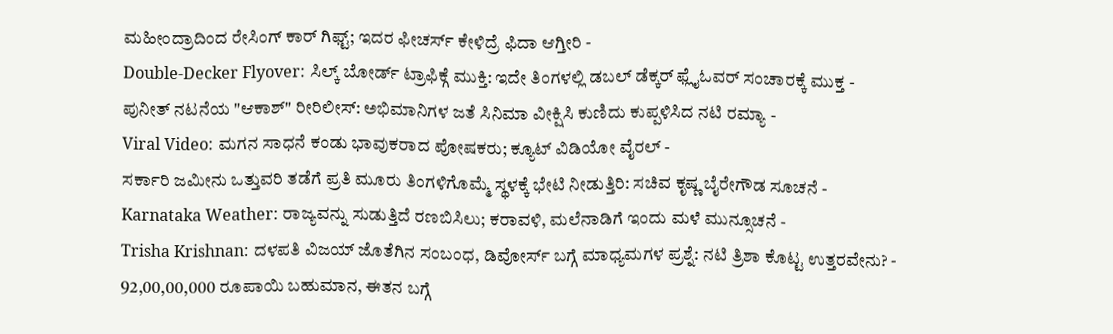ಮಹೀಂದ್ರಾದಿಂದ ರೇಸಿಂಗ್ ಕಾರ್ ಗಿಫ್ಟ್; ಇದರ ಫೀಚರ್ಸ್ ಕೇಳಿದ್ರೆ ಫಿದಾ ಆಗ್ತೀರಿ -
Double-Decker Flyover: ಸಿಲ್ಕ್ ಬೋರ್ಡ್ ಟ್ರಾಫಿಕ್ಗೆ ಮುಕ್ತಿ: ಇದೇ ತಿಂಗಳಲ್ಲಿ ಡಬಲ್ ಡೆಕ್ಕರ್ ಫ್ಲೈಓವರ್ ಸಂಚಾರಕ್ಕೆ ಮುಕ್ತ -
ಪುನೀತ್ ನಟನೆಯ "ಆಕಾಶ್" ರೀರಿಲೀಸ್: ಅಭಿಮಾನಿಗಳ ಜತೆ ಸಿನಿಮಾ ವೀಕ್ಷಿಸಿ ಕುಣಿದು ಕುಪ್ಪಳಿಸಿದ ನಟಿ ರಮ್ಯಾ -
Viral Video: ಮಗನ ಸಾಧನೆ ಕಂಡು ಭಾವುಕರಾದ ಪೋಷಕರು; ಕ್ಯೂಟ್ ವಿಡಿಯೋ ವೈರಲ್ -
ಸರ್ಕಾರಿ ಜಮೀನು ಒತ್ತುವರಿ ತಡೆಗೆ ಪ್ರತಿ ಮೂರು ತಿಂಗಳಿಗೊಮ್ಮೆ ಸ್ಥಳಕ್ಕೆ ಭೇಟಿ ನೀಡುತ್ತಿರಿ: ಸಚಿವ ಕೃಷ್ಣ ಬೈರೇಗೌಡ ಸೂಚನೆ -
Karnataka Weather: ರಾಜ್ಯವನ್ನು ಸುಡುತ್ತಿದೆ ರಣಬಿಸಿಲು; ಕರಾವಳಿ, ಮಲೆನಾಡಿಗೆ ಇಂದು ಮಳೆ ಮುನ್ಸೂಚನೆ -
Trisha Krishnan: ದಳಪತಿ ವಿಜಯ್ ಜೊತೆಗಿನ ಸಂಬಂಧ, ಡಿವೋರ್ಸ್ ಬಗ್ಗೆ ಮಾಧ್ಯಮಗಳ ಪ್ರಶ್ನೆ: ನಟಿ ತ್ರಿಶಾ ಕೊಟ್ಟ ಉತ್ತರವೇನು? -
92,00,00,000 ರೂಪಾಯಿ ಬಹುಮಾನ, ಈತನ ಬಗ್ಗೆ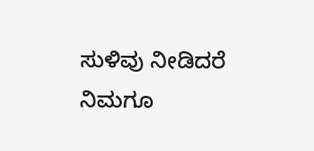ಸುಳಿವು ನೀಡಿದರೆ ನಿಮಗೂ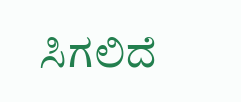ಸಿಗಲಿದೆ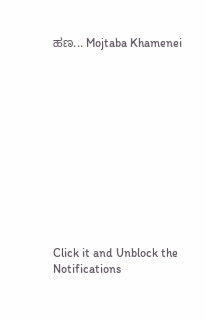ಹಣ... Mojtaba Khamenei












Click it and Unblock the Notifications